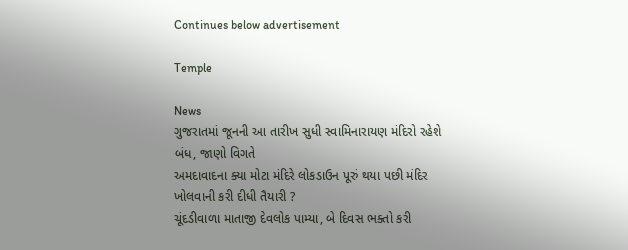Continues below advertisement

Temple

News
ગુજરાતમાં જૂનની આ તારીખ સુધી સ્વામિનારાયણ મંદિરો રહેશે બંધ, જાણો વિગતે
અમદાવાદના ક્યા મોટા મંદિરે લોકડાઉન પૂરું થયા પછી મંદિર ખોલવાની કરી દીધી તૈયારી ?
ચૂંદડીવાળા માતાજી દેવલોક પામ્યા, બે દિવસ ભક્તો કરી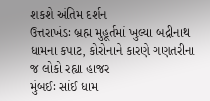શકશે અંતિમ દર્શન
ઉત્તરાખંડઃ બ્રહ્મ મુહૂર્તમાં ખુલ્યા બદ્રીનાથ ધામના કપાટ, કોરોનાને કારણે ગણતરીના જ લોકો રહ્યા હાજર
મુંબઈઃ સાંઈ ધામ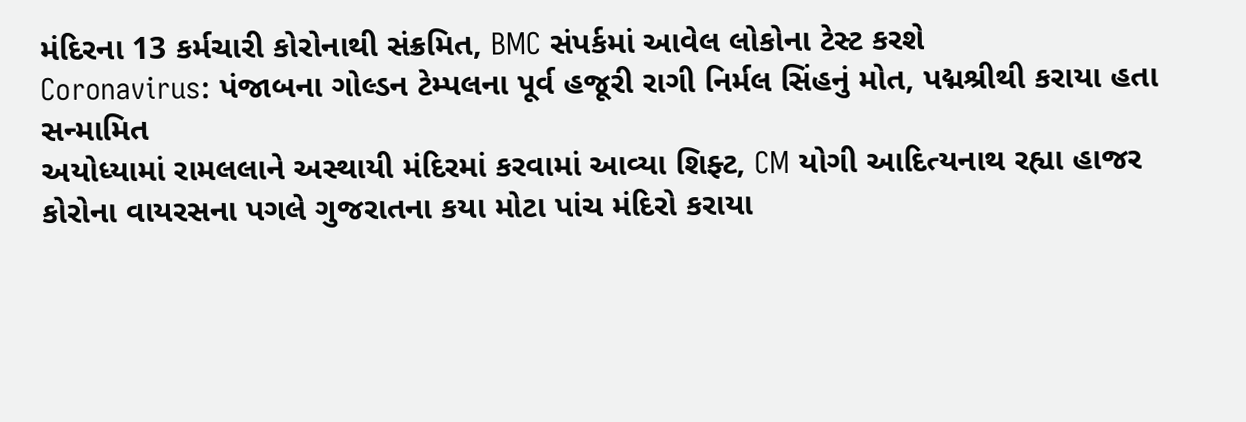મંદિરના 13 કર્મચારી કોરોનાથી સંક્રમિત, BMC સંપર્કમાં આવેલ લોકોના ટેસ્ટ કરશે
Coronavirus: પંજાબના ગોલ્ડન ટેમ્પલના પૂર્વ હજૂરી રાગી નિર્મલ સિંહનું મોત, પદ્મશ્રીથી કરાયા હતા સન્મામિત
અયોધ્યામાં રામલલાને અસ્થાયી મંદિરમાં કરવામાં આવ્યા શિફ્ટ, CM યોગી આદિત્યનાથ રહ્યા હાજર
કોરોના વાયરસના પગલે ગુજરાતના કયા મોટા પાંચ મંદિરો કરાયા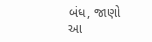બંધ, જાણો આ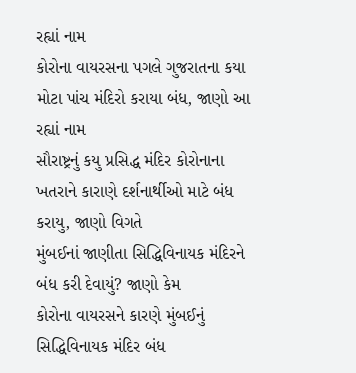રહ્યાં નામ
કોરોના વાયરસના પગલે ગુજરાતના કયા મોટા પાંચ મંદિરો કરાયા બંધ, જાણો આ રહ્યાં નામ
સૌરાષ્ટ્રનું કયુ પ્રસિદ્ધ મંદિર કોરોનાના ખતરાને કારાણે દર્શનાર્થીઓ માટે બંધ કરાયુ, જાણો વિગતે
મુંબઈનાં જાણીતા સિદ્ધિવિનાયક મંદિરને બંધ કરી દેવાયું? જાણો કેમ
કોરોના વાયરસને કારણે મુંબઈનું સિદ્ધિવિનાયક મંદિર બંધ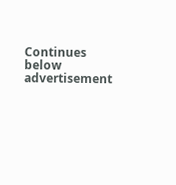Continues below advertisement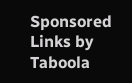Sponsored Links by Taboola